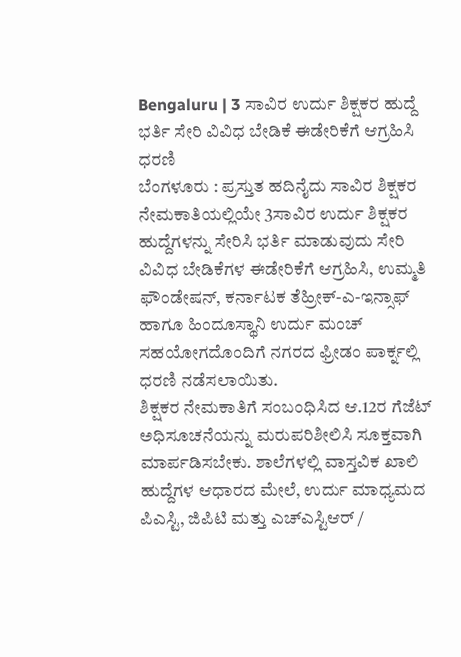Bengaluru | 3 ಸಾವಿರ ಉರ್ದು ಶಿಕ್ಷಕರ ಹುದ್ದೆ ಭರ್ತಿ ಸೇರಿ ವಿವಿಧ ಬೇಡಿಕೆ ಈಡೇರಿಕೆಗೆ ಆಗ್ರಹಿಸಿ ಧರಣಿ
ಬೆಂಗಳೂರು : ಪ್ರಸ್ತುತ ಹದಿನೈದು ಸಾವಿರ ಶಿಕ್ಷಕರ ನೇಮಕಾತಿಯಲ್ಲಿಯೇ 3ಸಾವಿರ ಉರ್ದು ಶಿಕ್ಷಕರ ಹುದ್ದೆಗಳನ್ನು ಸೇರಿಸಿ ಭರ್ತಿ ಮಾಡುವುದು ಸೇರಿ ವಿವಿಧ ಬೇಡಿಕೆಗಳ ಈಡೇರಿಕೆಗೆ ಆಗ್ರಹಿಸಿ, ಉಮ್ಮತಿ ಫೌಂಡೇಷನ್, ಕರ್ನಾಟಕ ತೆಹ್ರೀಕ್-ಎ-ಇನ್ಸಾಫ್ ಹಾಗೂ ಹಿಂದೂಸ್ಥಾನಿ ಉರ್ದು ಮಂಚ್ ಸಹಯೋಗದೊಂದಿಗೆ ನಗರದ ಫ್ರೀಡಂ ಪಾರ್ಕ್ನಲ್ಲಿ ಧರಣಿ ನಡೆಸಲಾಯಿತು.
ಶಿಕ್ಷಕರ ನೇಮಕಾತಿಗೆ ಸಂಬಂಧಿಸಿದ ಆ.12ರ ಗೆಜೆಟ್ ಅಧಿಸೂಚನೆಯನ್ನು ಮರುಪರಿಶೀಲಿಸಿ ಸೂಕ್ತವಾಗಿ ಮಾರ್ಪಡಿಸಬೇಕು. ಶಾಲೆಗಳಲ್ಲಿ ವಾಸ್ತವಿಕ ಖಾಲಿ ಹುದ್ದೆಗಳ ಆಧಾರದ ಮೇಲೆ, ಉರ್ದು ಮಾಧ್ಯಮದ ಪಿಎಸ್ಟಿ, ಜಿಪಿಟಿ ಮತ್ತು ಎಚ್ಎಸ್ಟಿಆರ್ /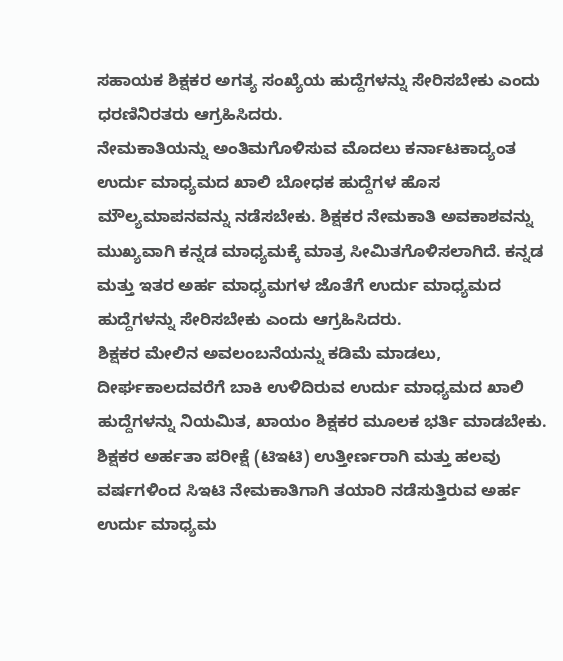ಸಹಾಯಕ ಶಿಕ್ಷಕರ ಅಗತ್ಯ ಸಂಖ್ಯೆಯ ಹುದ್ದೆಗಳನ್ನು ಸೇರಿಸಬೇಕು ಎಂದು ಧರಣಿನಿರತರು ಆಗ್ರಹಿಸಿದರು.
ನೇಮಕಾತಿಯನ್ನು ಅಂತಿಮಗೊಳಿಸುವ ಮೊದಲು ಕರ್ನಾಟಕಾದ್ಯಂತ ಉರ್ದು ಮಾಧ್ಯಮದ ಖಾಲಿ ಬೋಧಕ ಹುದ್ದೆಗಳ ಹೊಸ ಮೌಲ್ಯಮಾಪನವನ್ನು ನಡೆಸಬೇಕು. ಶಿಕ್ಷಕರ ನೇಮಕಾತಿ ಅವಕಾಶವನ್ನು ಮುಖ್ಯವಾಗಿ ಕನ್ನಡ ಮಾಧ್ಯಮಕ್ಕೆ ಮಾತ್ರ ಸೀಮಿತಗೊಳಿಸಲಾಗಿದೆ. ಕನ್ನಡ ಮತ್ತು ಇತರ ಅರ್ಹ ಮಾಧ್ಯಮಗಳ ಜೊತೆಗೆ ಉರ್ದು ಮಾಧ್ಯಮದ ಹುದ್ದೆಗಳನ್ನು ಸೇರಿಸಬೇಕು ಎಂದು ಆಗ್ರಹಿಸಿದರು.
ಶಿಕ್ಷಕರ ಮೇಲಿನ ಅವಲಂಬನೆಯನ್ನು ಕಡಿಮೆ ಮಾಡಲು, ದೀರ್ಘಕಾಲದವರೆಗೆ ಬಾಕಿ ಉಳಿದಿರುವ ಉರ್ದು ಮಾಧ್ಯಮದ ಖಾಲಿ ಹುದ್ದೆಗಳನ್ನು ನಿಯಮಿತ, ಖಾಯಂ ಶಿಕ್ಷಕರ ಮೂಲಕ ಭರ್ತಿ ಮಾಡಬೇಕು. ಶಿಕ್ಷಕರ ಅರ್ಹತಾ ಪರೀಕ್ಷೆ (ಟಿಇಟಿ) ಉತ್ತೀರ್ಣರಾಗಿ ಮತ್ತು ಹಲವು ವರ್ಷಗಳಿಂದ ಸಿಇಟಿ ನೇಮಕಾತಿಗಾಗಿ ತಯಾರಿ ನಡೆಸುತ್ತಿರುವ ಅರ್ಹ ಉರ್ದು ಮಾಧ್ಯಮ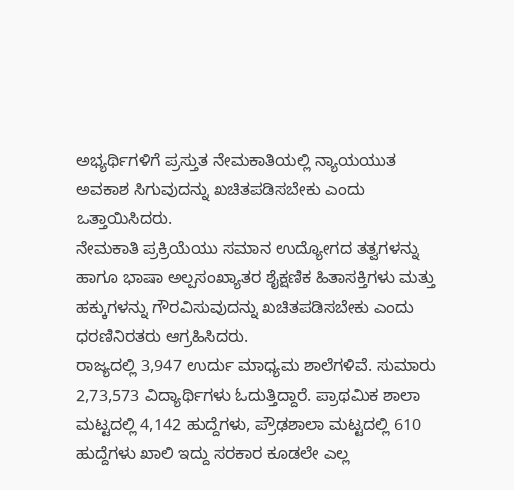ಅಭ್ಯರ್ಥಿಗಳಿಗೆ ಪ್ರಸ್ತುತ ನೇಮಕಾತಿಯಲ್ಲಿ ನ್ಯಾಯಯುತ ಅವಕಾಶ ಸಿಗುವುದನ್ನು ಖಚಿತಪಡಿಸಬೇಕು ಎಂದು ಒತ್ತಾಯಿಸಿದರು.
ನೇಮಕಾತಿ ಪ್ರಕ್ರಿಯೆಯು ಸಮಾನ ಉದ್ಯೋಗದ ತತ್ವಗಳನ್ನು ಹಾಗೂ ಭಾಷಾ ಅಲ್ಪಸಂಖ್ಯಾತರ ಶೈಕ್ಷಣಿಕ ಹಿತಾಸಕ್ತಿಗಳು ಮತ್ತು ಹಕ್ಕುಗಳನ್ನು ಗೌರವಿಸುವುದನ್ನು ಖಚಿತಪಡಿಸಬೇಕು ಎಂದು ಧರಣಿನಿರತರು ಆಗ್ರಹಿಸಿದರು.
ರಾಜ್ಯದಲ್ಲಿ 3,947 ಉರ್ದು ಮಾಧ್ಯಮ ಶಾಲೆಗಳಿವೆ. ಸುಮಾರು 2,73,573 ವಿದ್ಯಾರ್ಥಿಗಳು ಓದುತ್ತಿದ್ದಾರೆ. ಪ್ರಾಥಮಿಕ ಶಾಲಾ ಮಟ್ಟದಲ್ಲಿ 4,142 ಹುದ್ದೆಗಳು, ಪ್ರೌಢಶಾಲಾ ಮಟ್ಟದಲ್ಲಿ 610 ಹುದ್ದೆಗಳು ಖಾಲಿ ಇದ್ದು ಸರಕಾರ ಕೂಡಲೇ ಎಲ್ಲ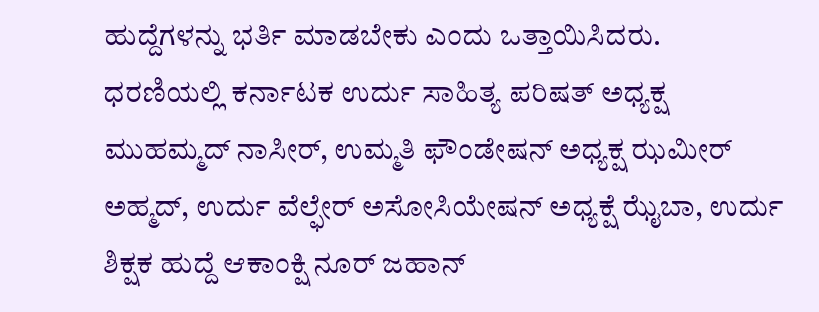ಹುದ್ದೆಗಳನ್ನು ಭರ್ತಿ ಮಾಡಬೇಕು ಎಂದು ಒತ್ತಾಯಿಸಿದರು.
ಧರಣಿಯಲ್ಲಿ ಕರ್ನಾಟಕ ಉರ್ದು ಸಾಹಿತ್ಯ ಪರಿಷತ್ ಅಧ್ಯಕ್ಷ ಮುಹಮ್ಮದ್ ನಾಸೀರ್, ಉಮ್ಮತಿ ಫೌಂಡೇಷನ್ ಅಧ್ಯಕ್ಷ ಝಮೀರ್ ಅಹ್ಮದ್, ಉರ್ದು ವೆಲ್ಫೇರ್ ಅಸೋಸಿಯೇಷನ್ ಅಧ್ಯಕ್ಷೆ ಝೈಬಾ, ಉರ್ದು ಶಿಕ್ಷಕ ಹುದ್ದೆ ಆಕಾಂಕ್ಷಿ ನೂರ್ ಜಹಾನ್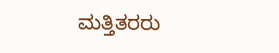ಮತ್ತಿತರರು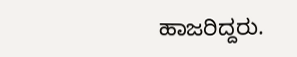ಹಾಜರಿದ್ದರು.